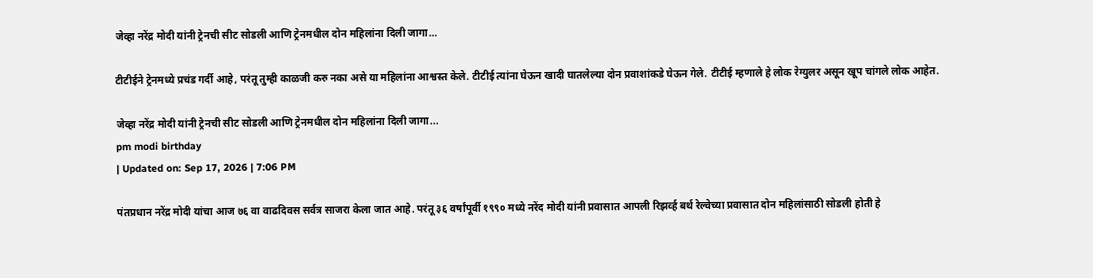जेव्हा नरेंद्र मोदी यांनी ट्रेनची सीट सोडली आणि ट्रेनमधील दोन महिलांना दिली जागा…

टीटीईने ट्रेनमध्ये प्रचंड गर्दी आहे, परंतू तुम्ही काळजी करु नका असे या महिलांना आश्वस्त केले. टीटीई त्यांना घेऊन खादी घातलेल्या दोन प्रवाशांकडे घेऊन गेले. टीटीई म्हणाले हे लोक रेग्युलर असून खूप चांगले लोक आहेत.

जेव्हा नरेंद्र मोदी यांनी ट्रेनची सीट सोडली आणि ट्रेनमधील दोन महिलांना दिली जागा...
pm modi birthday
| Updated on: Sep 17, 2026 | 7:06 PM

पंतप्रधान नरेंद्र मोदी यांचा आज ७६ वा वाढदिवस सर्वत्र साजरा केला जात आहे. परंतू ३६ वर्षांपूर्वी १९९० मध्ये नरेंद मोदी यांनी प्रवासात आपली रिझर्व्ह बर्थ रेल्वेच्या प्रवासात दोन महिलांसाठी सोडली होती हे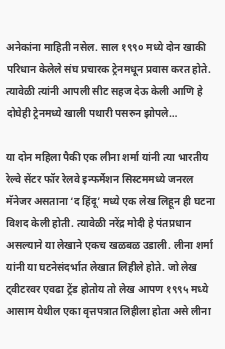अनेकांना माहिती नसेल. साल १९९० मध्ये दोन खाकी परिधान केलेले संघ प्रचारक ट्रेनमधून प्रवास करत होते. त्यावेळी त्यांनी आपली सीट सहज देऊ केली आणि हे दोघेही ट्रेनमध्ये खाली पथारी पसरुन झोपले…

या दोन महिला पैकी एक लीना शर्मा यांनी त्या भारतीय रेल्वे सेंटर फॉर रेलवे इन्फर्मेशन सिस्टममध्ये जनरल मॅनेजर असताना ‘द हिंदू’ मध्ये एक लेख लिहून ही घटना विशद केली होती. त्यावेळी नरेंद्र मोदी हे पंतप्रधान असल्याने या लेखाने एकच खळबळ उडाली. लीना शर्मा यांनी या घटनेसंदर्भात लेखात लिहीले होते. जो लेख ट्वीटरवर एवढा ट्रेंड होतोय तो लेख आपण १९९५ मध्ये आसाम येथील एका वृत्तपत्रात लिहीला होता असे लीना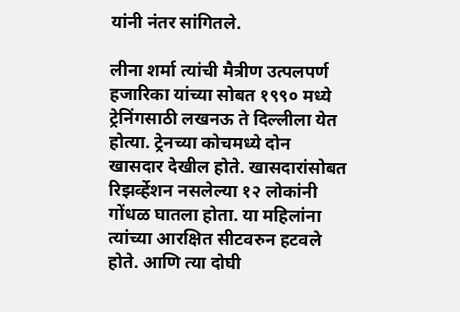यांनी नंतर सांगितले.

लीना शर्मा त्यांची मैत्रीण उत्पलपर्ण हजारिका यांच्या सोबत १९९० मध्ये ट्रेनिंगसाठी लखनऊ ते दिल्लीला येत होत्या. ट्रेनच्या कोचमध्ये दोन खासदार देखील होते. खासदारांसोबत रिझर्व्हेशन नसलेल्या १२ लोकांनी गोंधळ घातला होता. या महिलांना त्यांच्या आरक्षित सीटवरुन हटवले होते. आणि त्या दोघी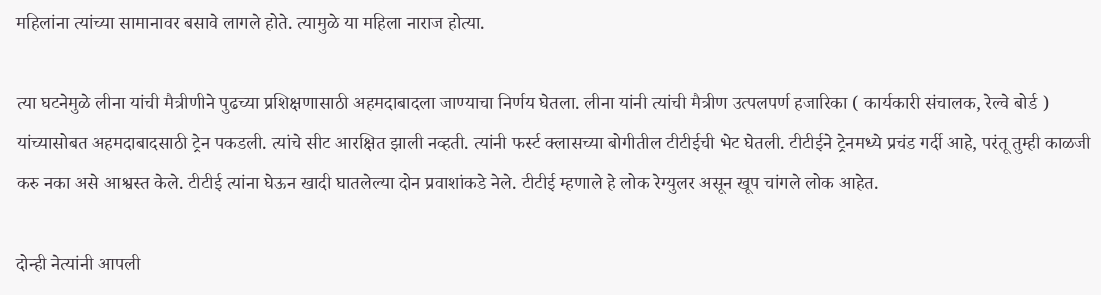महिलांना त्यांच्या सामानावर बसावे लागले होते. त्यामुळे या महिला नाराज होत्या.

त्या घटनेमुळे लीना यांची मैत्रीणीने पुढच्या प्रशिक्षणासाठी अहमदाबादला जाण्याचा निर्णय घेतला. लीना यांनी त्यांची मैत्रीण उत्पलपर्ण हजारिका ( कार्यकारी संचालक, रेल्वे बोर्ड ) यांच्यासोबत अहमदाबादसाठी ट्रेन पकडली. त्यांचे सीट आरक्षित झाली नव्हती. त्यांनी फर्स्ट क्लासच्या बोगीतील टीटीईची भेट घेतली. टीटीईने ट्रेनमध्ये प्रचंड गर्दी आहे, परंतू तुम्ही काळजी करु नका असे आश्वस्त केले. टीटीई त्यांना घेऊन खादी घातलेल्या दोन प्रवाशांकडे नेले. टीटीई म्हणाले हे लोक रेग्युलर असून खूप चांगले लोक आहेत.

दोन्ही नेत्यांनी आपली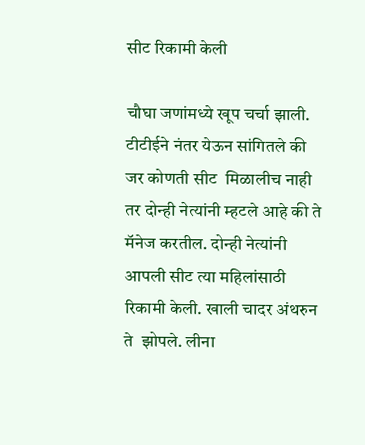सीट रिकामी केली

चौघा जणांमध्ये खूप चर्चा झाली. टीटीईने नंतर येऊन सांगितले की जर कोणती सीट  मिळालीच नाही तर दोन्ही नेत्यांनी म्हटले आहे की ते मॅनेज करतील. दोन्ही नेत्यांनी आपली सीट त्या महिलांसाठी रिकामी केली. खाली चादर अंथरुन ते  झोपले. लीना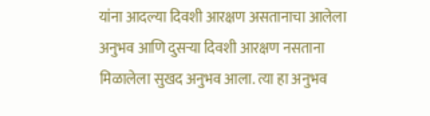यांना आदल्या दिवशी आरक्षण असतानाचा आलेला अनुभव आणि दुसऱ्या दिवशी आरक्षण नसताना मिळालेला सुखद अनुभव आला. त्या हा अनुभव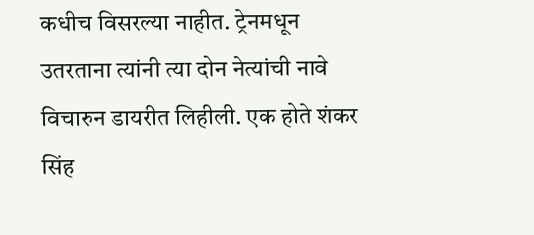कधीच विसरल्या नाहीत. ट्रेनमधून उतरताना त्यांनी त्या दोन नेत्यांची नावे विचारुन डायरीत लिहीली. एक होते शंकर सिंह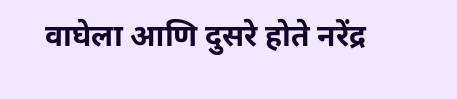वाघेला आणि दुसरे होते नरेंद्र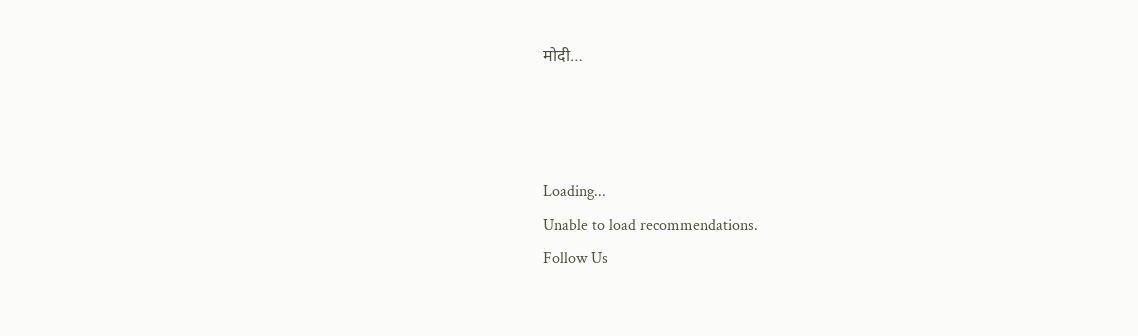मोदी…



Loading...
Unable to load recommendations.
Follow Us